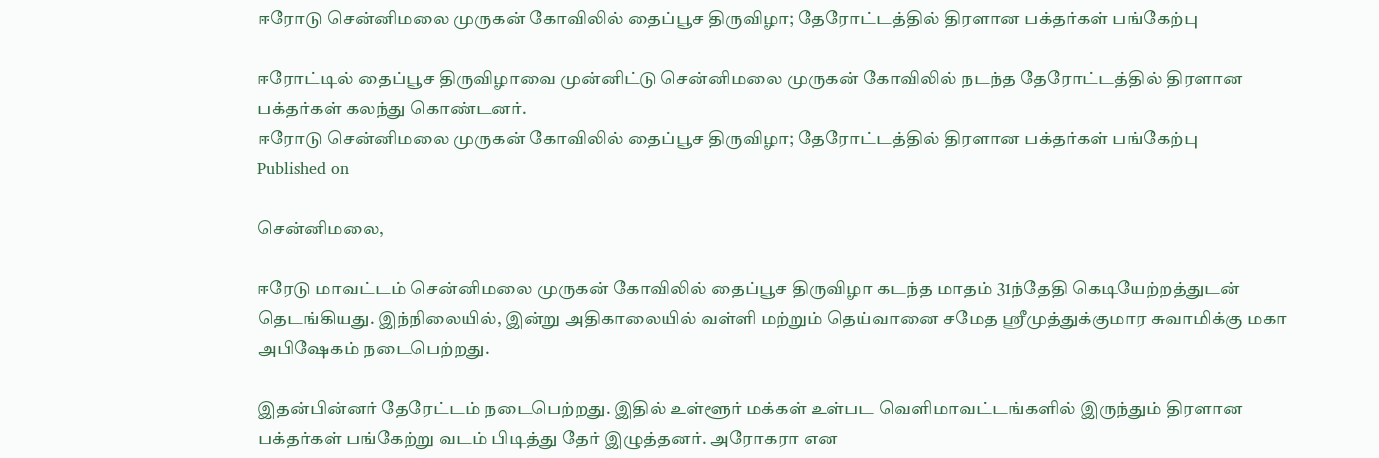ஈரோடு சென்னிமலை முருகன் கோவிலில் தைப்பூச திருவிழா; தேரோட்டத்தில் திரளான பக்தர்கள் பங்கேற்பு

ஈரோட்டில் தைப்பூச திருவிழாவை முன்னிட்டு சென்னிமலை முருகன் கோவிலில் நடந்த தேரோட்டத்தில் திரளான பக்தர்கள் கலந்து கொண்டனர்.
ஈரோடு சென்னிமலை முருகன் கோவிலில் தைப்பூச திருவிழா; தேரோட்டத்தில் திரளான பக்தர்கள் பங்கேற்பு
Published on

சென்னிமலை,

ஈரேடு மாவட்டம் சென்னிமலை முருகன் கோவிலில் தைப்பூச திருவிழா கடந்த மாதம் 31ந்தேதி கெடியேற்றத்துடன் தெடங்கியது. இந்நிலையில், இன்று அதிகாலையில் வள்ளி மற்றும் தெய்வானை சமேத ஸ்ரீமுத்துக்குமார சுவாமிக்கு மகா அபிஷேகம் நடைபெற்றது.

இதன்பின்னர் தேரேட்டம் நடைபெற்றது. இதில் உள்ளூர் மக்கள் உள்பட வெளிமாவட்டங்களில் இருந்தும் திரளான பக்தர்கள் பங்கேற்று வடம் பிடித்து தேர் இழுத்தனர். அரோகரா என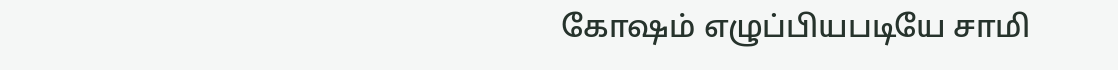கோஷம் எழுப்பியபடியே சாமி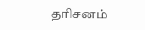தரிசனம்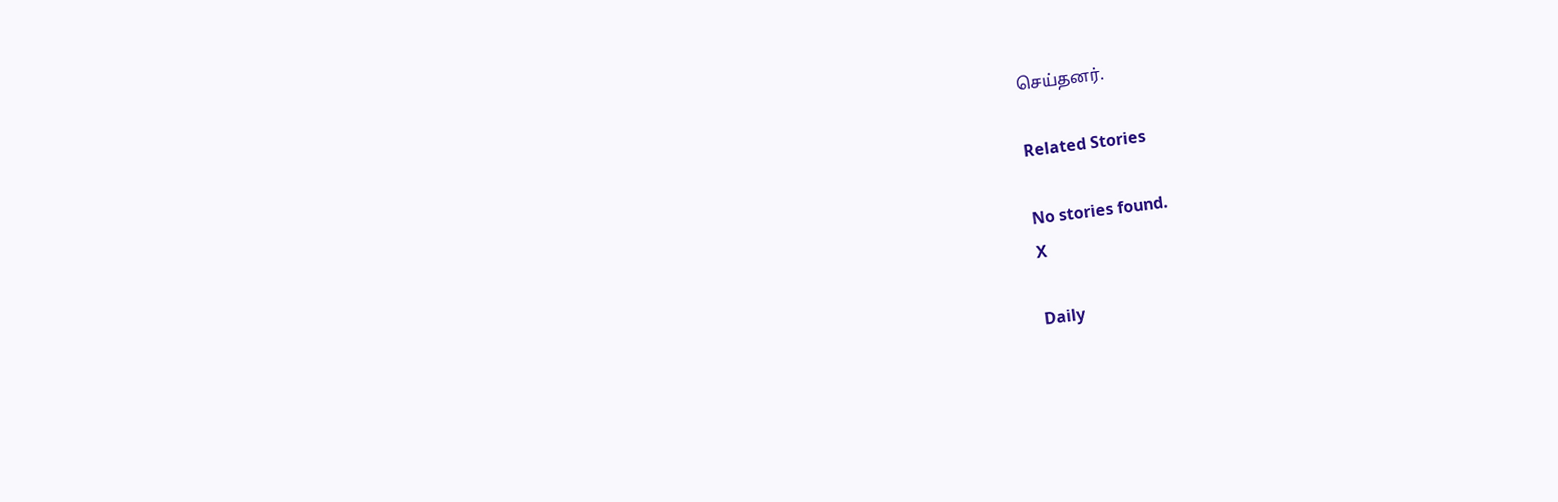செய்தனர்.

Related Stories

No stories found.
X

Daily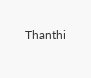Thanthi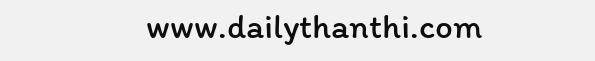www.dailythanthi.com